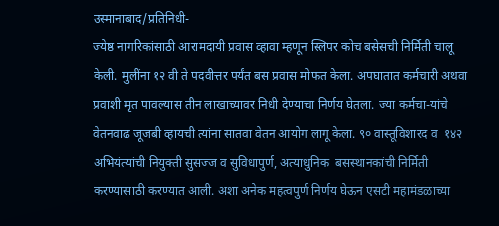उस्मानाबाद/प्रतिनिधी-
ज्येष्ठ नागरिकांसाठी आरामदायी प्रवास व्हावा म्हणून स्लिपर कोच बसेसची निर्मिती चालू केली. मुलींना १२ वी ते पदवीत्तर पर्यंत बस प्रवास मोफत केला. अपघातात कर्मचारी अथवा प्रवाशी मृत पावल्यास तीन लाखाच्यावर निधी देण्याचा निर्णय घेतला. ज्या कर्मचा-यांचे वेतनवाढ जूजबी व्हायची त्यांना सातवा वेतन आयोग लागू केला. ९० वास्तूविशारद व  १४२ अभियंत्यांची नियुक्ती सुसज्ज व सुविधापुर्ण, अत्याधुनिक  बसस्थानकांची निर्मिती करण्यासाठी करण्यात आली. अशा अनेक महत्वपुर्ण निर्णय घेऊन एसटी महामंडळाच्या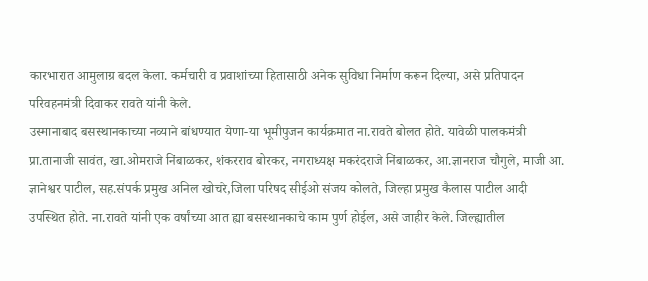कारभारात आमुलाग्र बदल केला. कर्मचारी व प्रवाशांच्या हितासाठी अनेक सुविधा निर्माण करून दिल्या, असे प्रतिपादन परिवहनमंत्री दिवाकर रावते यांनी केले.
उस्मानाबाद बसस्थानकाच्या नव्याने बांधण्यात येणा-या भूमीपुजन कार्यक्रमात ना.रावते बोलत होते. यावेळी पालकमंत्री प्रा.तानाजी सावंत, खा.ओमराजे निंबाळकर, शंकरराव बोरकर, नगराध्यक्ष मकरंदराजे निंबाळकर, आ.ज्ञानराज चौगुले, माजी आ. ज्ञानेश्वर पाटील, सह.संपर्क प्रमुख अनिल खोचरे,जिला परिषद सीईओ संजय कोलते, जिल्हा प्रमुख कैलास पाटील आदी उपस्थित होते. ना.रावते यांनी एक वर्षांच्या आत ह्या बसस्थानकाचे काम पुर्ण होईल, असे जाहीर केले. जिल्ह्यातील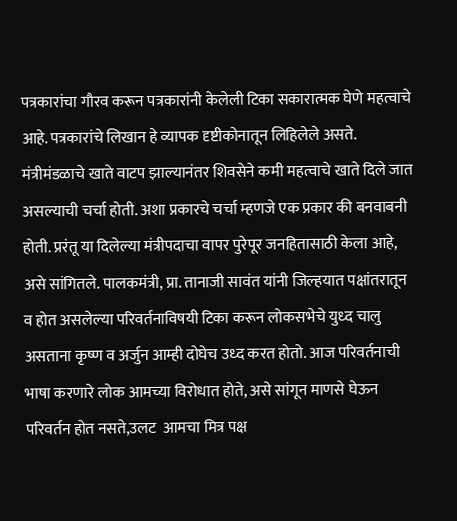पत्रकारांचा गौरव करून पत्रकारांनी केलेली टिका सकारात्मक घेणे महत्वाचे आहे. पत्रकारांचे लिखान हे व्यापक दृष्टीकोनातून लिहिलेले असते. मंत्रीमंडळाचे खाते वाटप झाल्यानंतर शिवसेने कमी महत्वाचे खाते दिले जात असल्याची चर्चा होती. अशा प्रकारचे चर्चा म्हणजे एक प्रकार की बनवाबनी होती. प्ररंतू या दिलेल्या मंत्रीपदाचा वापर पुरेपूर जनहितासाठी केला आहे, असे सांगितले. पालकमंत्री, प्रा. तानाजी सावंत यांनी जिल्हयात पक्षांतरातून व होत असलेल्या परिवर्तनाविषयी टिका करून लोकसभेचे युध्द चालु असताना कृष्ण व अर्जुन आम्ही दोघेच उध्द करत होतो. आज परिवर्तनाची भाषा करणारे लोक आमच्या विरोधात होते, असे सांगून माणसे घेऊन परिवर्तन होत नसते,उलट  आमचा मित्र पक्ष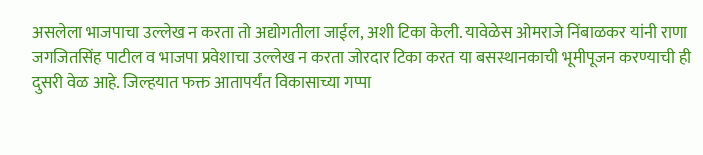असलेला भाजपाचा उल्लेख न करता तो अद्योगतीला जाईल, अशी टिका केली. यावेळेस ओमराजे निंबाळकर यांनी राणा जगजितसिंह पाटील व भाजपा प्रवेशाचा उल्लेख न करता जोरदार टिका करत या बसस्थानकाची भूमीपूजन करण्याची ही दुसरी वेळ आहे. जिल्हयात फक्त आतापर्यंत विकासाच्या गप्पा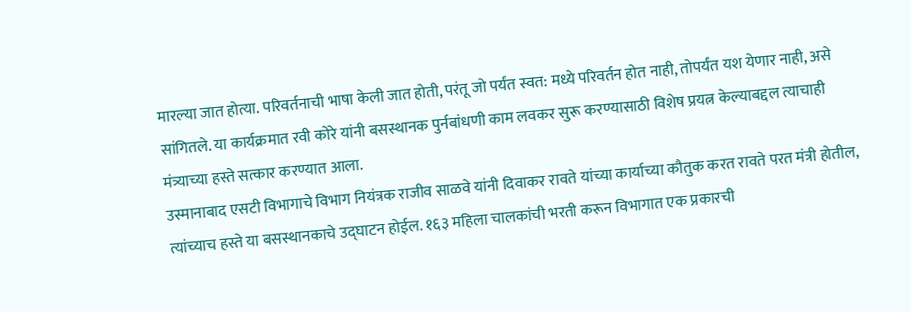मारल्या जात होत्या. परिवर्तनाची भाषा केली जात होती, परंतू जो पर्यंत स्वत: मध्ये परिवर्तन होत नाही, तोपर्यंत यश येणार नाही, असे सांगितले. या कार्यक्रमात रवी कोरे यांनी बसस्थानक पुर्नबांधणी काम लवकर सुरू करण्यासाठी विशेष प्रयत्न केल्याबद्दल त्याचाही मंत्र्याच्या हस्ते सत्कार करण्यात आला.
उस्मानाबाद एसटी विभागाचे विभाग नियंत्रक राजीव साळवे यांनी दिवाकर रावते यांच्या कार्याच्या कौतुक करत रावते परत मंत्री होतील, त्यांच्याच हस्ते या बसस्थानकाचे उद्घाटन होईल. १६३ महिला चालकांची भरती करून विभागात एक प्रकारची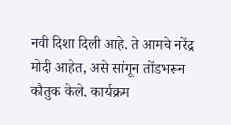नवी दिशा दिली आहे. ते आमचे नरेंद्र मोदी आहेत, असे सांगून तोंडभरून कौतुक केले. कार्यक्रम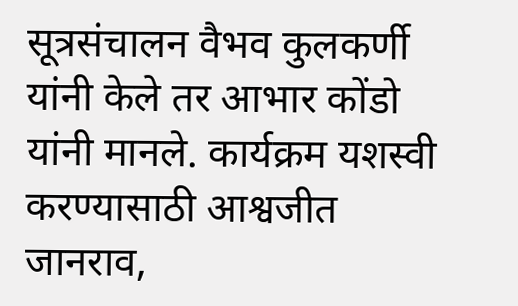सूत्रसंचालन वैभव कुलकर्णी यांनी केले तर आभार कोंडो यांनी मानले. कार्यक्रम यशस्वी करण्यासाठी आश्वजीत जानराव,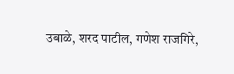उबाळे, शरद पाटील, गणेश राजगिरे,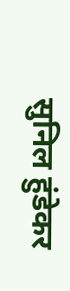सुनिल हुंडेकर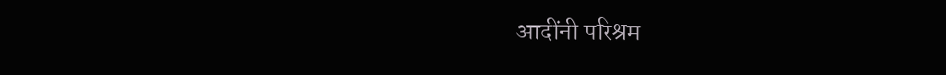आदींनी परिश्रम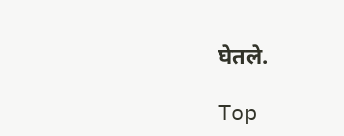घेतले.

Top